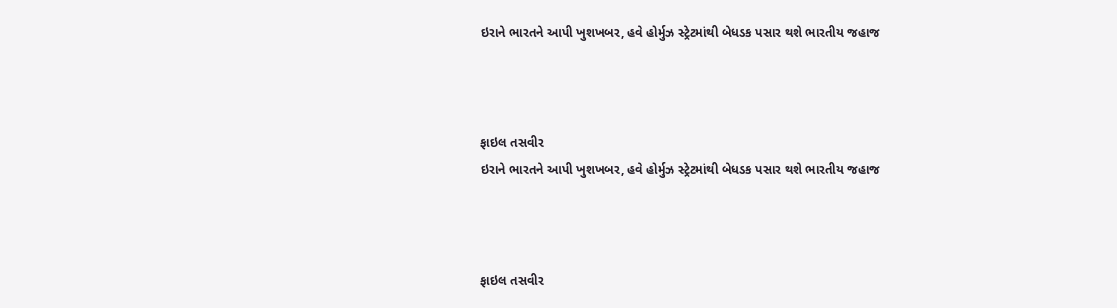ઇરાને ભારતને આપી ખુશખબર, હવે હોર્મુઝ સ્ટ્રેટમાંથી બેધડક પસાર થશે ભારતીય જહાજ



ફાઇલ તસવીર
ઇરાને ભારતને આપી ખુશખબર, હવે હોર્મુઝ સ્ટ્રેટમાંથી બેધડક પસાર થશે ભારતીય જહાજ



ફાઇલ તસવીર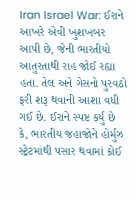Iran Israel War: ઈરાને આખરે એવી ખુશખબર આપી છે, જેની ભારતીયો આતુરતાથી રાહ જોઈ રહ્યા હતા. તેલ અને ગેસનો પુરવઠો ફરી શરૂ થવાની આશા વધી ગઈ છે. ઈરાને સ્પષ્ટ કર્યું છે કે, ભારતીય જહાજોને હોર્મુઝ સ્ટ્રેટમાંથી પસાર થવામાં કોઈ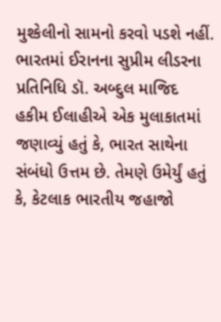મુશ્કેલીનો સામનો કરવો પડશે નહીં.
ભારતમાં ઈરાનના સુપ્રીમ લીડરના પ્રતિનિધિ ડૉ. અબ્દુલ માજિદ હકીમ ઈલાહીએ એક મુલાકાતમાં જણાવ્યું હતું કે, ભારત સાથેના સંબંધો ઉત્તમ છે. તેમણે ઉમેર્યું હતું કે, કેટલાક ભારતીય જહાજો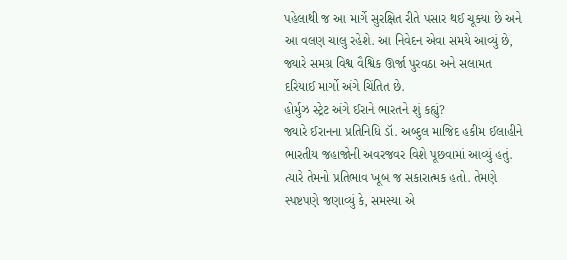પહેલાથી જ આ માર્ગે સુરક્ષિત રીતે પસાર થઈ ચૂક્યા છે અને આ વલણ ચાલુ રહેશે. આ નિવેદન એવા સમયે આવ્યું છે, જ્યારે સમગ્ર વિશ્વ વૈશ્વિક ઊર્જા પુરવઠા અને સલામત દરિયાઈ માર્ગો અંગે ચિંતિત છે.
હોર્મુઝ સ્ટ્રેટ અંગે ઈરાને ભારતને શું કહ્યું?
જ્યારે ઈરાનના પ્રતિનિધિ ડૉ. અબ્દુલ માજિદ હકીમ ઈલાહીને ભારતીય જહાજોની અવરજવર વિશે પૂછવામાં આવ્યું હતું. ત્યારે તેમનો પ્રતિભાવ ખૂબ જ સકારાત્મક હતો. તેમણે સ્પષ્ટપણે જણાવ્યું કે, સમસ્યા એ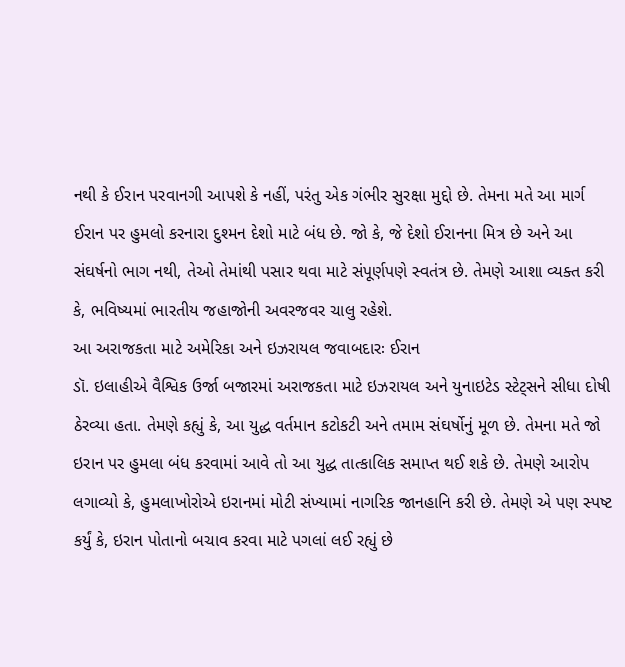નથી કે ઈરાન પરવાનગી આપશે કે નહીં, પરંતુ એક ગંભીર સુરક્ષા મુદ્દો છે. તેમના મતે આ માર્ગ ઈરાન પર હુમલો કરનારા દુશ્મન દેશો માટે બંધ છે. જો કે, જે દેશો ઈરાનના મિત્ર છે અને આ સંઘર્ષનો ભાગ નથી, તેઓ તેમાંથી પસાર થવા માટે સંપૂર્ણપણે સ્વતંત્ર છે. તેમણે આશા વ્યક્ત કરી કે, ભવિષ્યમાં ભારતીય જહાજોની અવરજવર ચાલુ રહેશે.
આ અરાજકતા માટે અમેરિકા અને ઇઝરાયલ જવાબદારઃ ઈરાન
ડૉ. ઇલાહીએ વૈશ્વિક ઉર્જા બજારમાં અરાજકતા માટે ઇઝરાયલ અને યુનાઇટેડ સ્ટેટ્સને સીધા દોષી ઠેરવ્યા હતા. તેમણે કહ્યું કે, આ યુદ્ધ વર્તમાન કટોકટી અને તમામ સંઘર્ષોનું મૂળ છે. તેમના મતે જો ઇરાન પર હુમલા બંધ કરવામાં આવે તો આ યુદ્ધ તાત્કાલિક સમાપ્ત થઈ શકે છે. તેમણે આરોપ લગાવ્યો કે, હુમલાખોરોએ ઇરાનમાં મોટી સંખ્યામાં નાગરિક જાનહાનિ કરી છે. તેમણે એ પણ સ્પષ્ટ કર્યું કે, ઇરાન પોતાનો બચાવ કરવા માટે પગલાં લઈ રહ્યું છે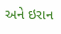અને ઇરાન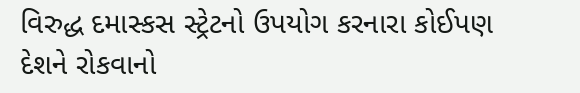વિરુદ્ધ દમાસ્કસ સ્ટ્રેટનો ઉપયોગ કરનારા કોઈપણ દેશને રોકવાનો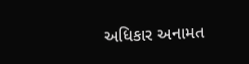અધિકાર અનામત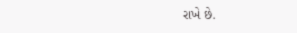રાખે છે.